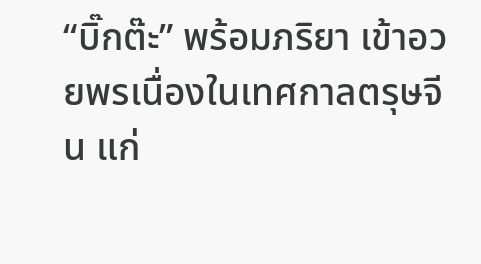“บิ๊กต๊ะ” พร้อมภริยา เข้าอวยพรเนื่องในเทศกาลตรุษจีน แก่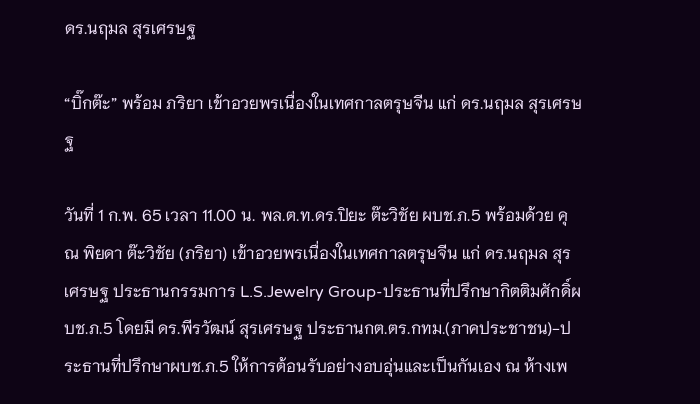ดร.นฤมล สุรเศรษฐ

“บิ๊กต๊ะ” พร้อม ภริยา เข้าอวยพรเนื่องในเทศกาลตรุษจีน แก่ ดร.นฤมล สุรเศรษฐ

วันที่ 1 ก.พ. 65 เวลา 11.00 น. พล.ต.ท.ดร.ปิยะ ต๊ะวิชัย ผบช.ภ.5 พร้อมด้วย คุณ พิยดา ต๊ะวิชัย (ภริยา) เข้าอวยพรเนื่องในเทศกาลตรุษจีน แก่ ดร.นฤมล สุรเศรษฐ ประธานกรรมการ L.S.Jewelry Group-ประธานที่ปรึกษากิตติมศักดิ์ผบช.ภ.5 โดยมี ดร.พีรวัฒน์ สุรเศรษฐ ประธานกต.ตร.กทม.(ภาคประชาชน)-ประธานที่ปรึกษาผบช.ภ.5 ให้การต้อนรับอย่างอบอุ่นและเป็นกันเอง ณ ห้างเพ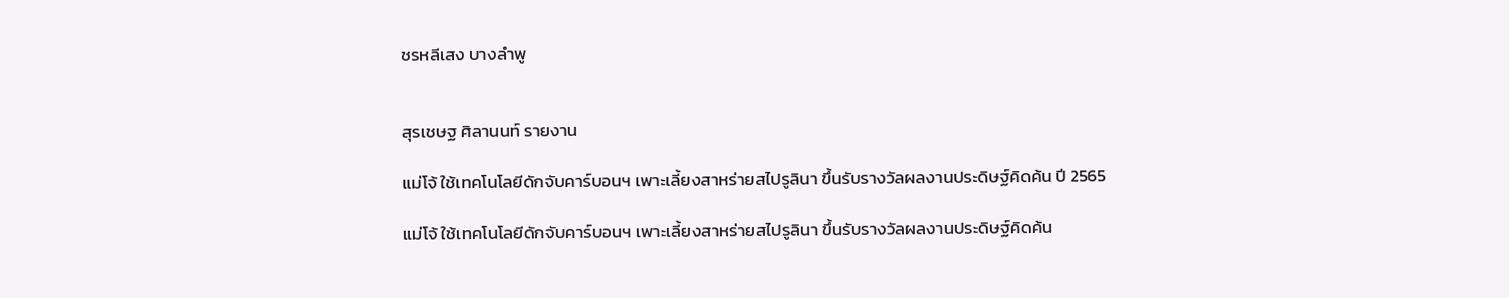ชรหลีเสง บางลำพู


สุรเชษฐ ศิลานนท์ รายงาน

แม่โจ้ ใช้เทคโนโลยีดักจับคาร์บอนฯ เพาะเลี้ยงสาหร่ายสไปรูลินา ขึ้นรับรางวัลผลงานประดิษฐ์คิดค้น ปี 2565

แม่โจ้ ใช้เทคโนโลยีดักจับคาร์บอนฯ เพาะเลี้ยงสาหร่ายสไปรูลินา ขึ้นรับรางวัลผลงานประดิษฐ์คิดค้น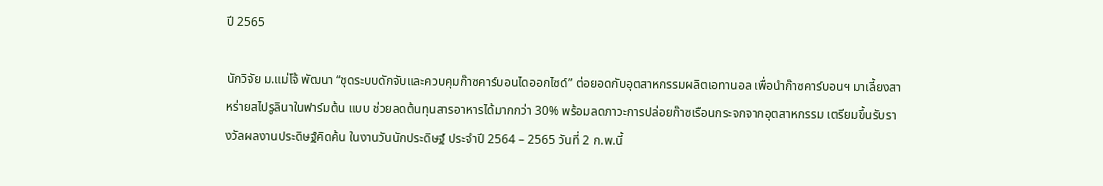ปี 2565

นักวิจัย ม.แม่โจ้ พัฒนา “ชุดระบบดักจับและควบคุมก๊าซคาร์บอนไดออกไซด์” ต่อยอดกับอุตสาหกรรมผลิตเอทานอล เพื่อนำก๊าซคาร์บอนฯ มาเลี้ยงสาหร่ายสไปรูลินาในฟาร์มต้น แบบ ช่วยลดต้นทุนสารอาหารได้มากกว่า 30% พร้อมลดภาวะการปล่อยก๊าซเรือนกระจกจากอุตสาหกรรม เตรียมขึ้นรับรางวัลผลงานประดิษฐ์คิดค้น ในงานวันนักประดิษฐ์ ประจำปี 2564 – 2565 วันที่ 2 ก.พ.นี้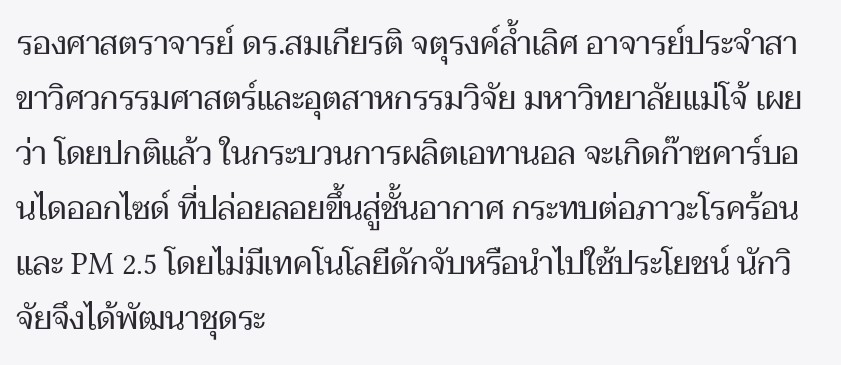รองศาสตราจารย์ ดร.สมเกียรติ จตุรงค์ล้ำเลิศ อาจารย์ประจำสาขาวิศวกรรมศาสตร์และอุตสาหกรรมวิจัย มหาวิทยาลัยแม่โจ้ เผยว่า โดยปกติแล้ว ในกระบวนการผลิตเอทานอล จะเกิดก๊าซคาร์บอนไดออกไซด์ ที่ปล่อยลอยขึ้นสู่ชั้นอากาศ กระทบต่อภาวะโรคร้อน และ PM 2.5 โดยไม่มีเทคโนโลยีดักจับหรือนำไปใช้ประโยชน์ นักวิจัยจึงได้พัฒนาชุดระ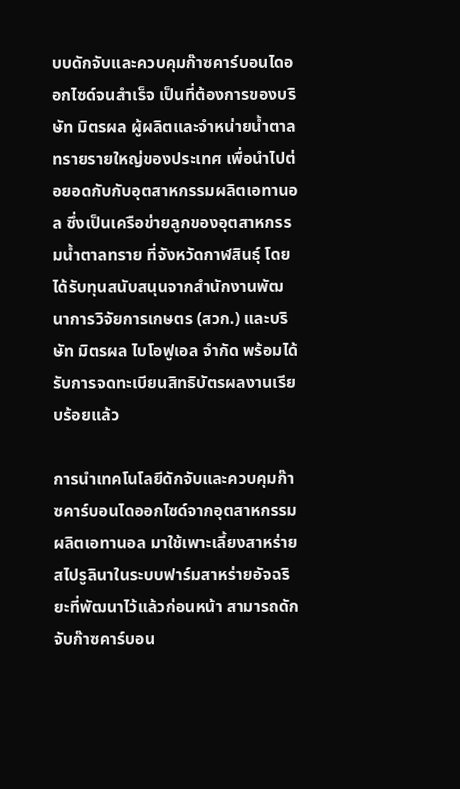บบดักจับและควบคุมก๊าซคาร์บอนไดออกไซด์จนสำเร็จ เป็นที่ต้องการของบริษัท มิตรผล ผู้ผลิตและจำหน่ายน้ำตาลทรายรายใหญ่ของประเทศ เพื่อนำไปต่อยอดกับกับอุตสาหกรรมผลิตเอทานอล ซึ่งเป็นเครือข่ายลูกของอุตสาหกรรมน้ำตาลทราย ที่จังหวัดกาฬสินธุ์ โดยได้รับทุนสนับสนุนจากสำนักงานพัฒนาการวิจัยการเกษตร (สวก.) และบริษัท มิตรผล ไบโอฟูเอล จำกัด พร้อมได้รับการจดทะเบียนสิทธิบัตรผลงานเรียบร้อยแล้ว

การนำเทคโนโลยีดักจับและควบคุมก๊าซคาร์บอนไดออกไซด์จากอุตสาหกรรมผลิตเอทานอล มาใช้เพาะเลี้ยงสาหร่ายสไปรูลินาในระบบฟาร์มสาหร่ายอัจฉริยะที่พัฒนาไว้แล้วก่อนหน้า สามารถดักจับก๊าซคาร์บอน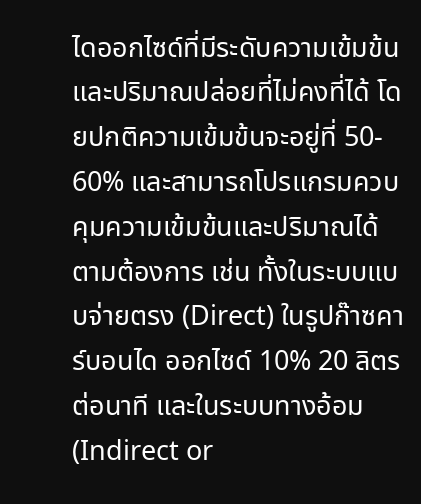ไดออกไซด์ที่มีระดับความเข้มข้นและปริมาณปล่อยที่ไม่คงที่ได้ โดยปกติความเข้มข้นจะอยู่ที่ 50- 60% และสามารถโปรแกรมควบคุมความเข้มข้นและปริมาณได้ตามต้องการ เช่น ทั้งในระบบแบบจ่ายตรง (Direct) ในรูปก๊าซคาร์บอนได ออกไซด์ 10% 20 ลิตรต่อนาที และในระบบทางอ้อม (Indirect or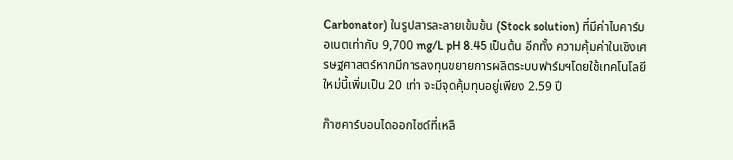Carbonator) ในรูปสารละลายเข้มข้น (Stock solution) ที่มีค่าไบคาร์บอเนตเท่ากับ 9,700 mg/L pH 8.45 เป็นต้น อีกทั้ง ความคุ้มค่าในเชิงเศรษฐศาสตร์หากมีการลงทุนขยายการผลิตระบบฟาร์มฯโดยใช้เทคโนโลยีใหม่นี้เพิ่มเป็น 20 เท่า จะมีจุดคุ้มทุนอยู่เพียง 2.59 ปี

ก๊าซคาร์บอนไดออกไซด์ที่เหลื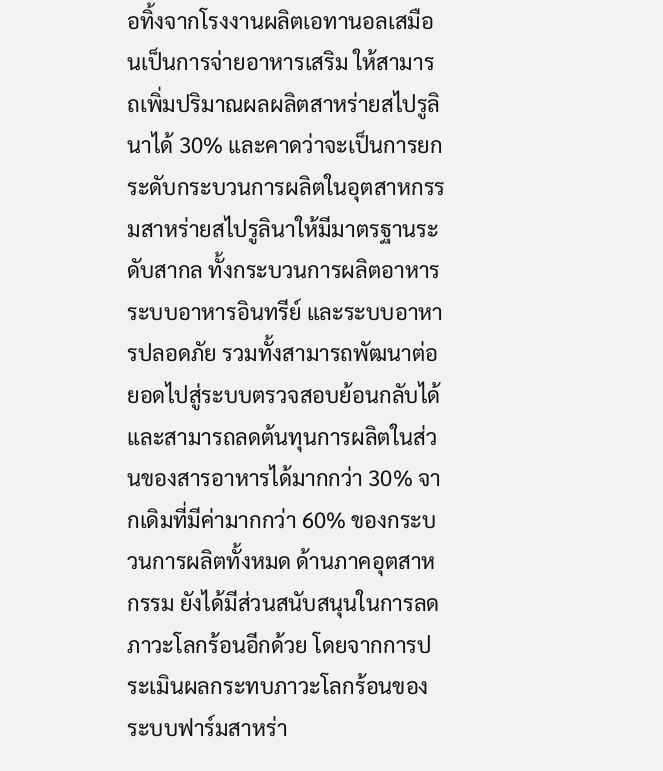อทิ้งจากโรงงานผลิตเอทานอลเสมือนเป็นการจ่ายอาหารเสริม ให้สามารถเพิ่มปริมาณผลผลิตสาหร่ายสไปรูลินาได้ 30% และคาดว่าจะเป็นการยกระดับกระบวนการผลิตในอุตสาหกรรมสาหร่ายสไปรูลินาให้มีมาตรฐานระดับสากล ทั้งกระบวนการผลิตอาหาร ระบบอาหารอินทรีย์ และระบบอาหารปลอดภัย รวมทั้งสามารถพัฒนาต่อยอดไปสู่ระบบตรวจสอบย้อนกลับได้ และสามารถลดต้นทุนการผลิตในส่วนของสารอาหารได้มากกว่า 30% จากเดิมที่มีค่ามากกว่า 60% ของกระบวนการผลิตทั้งหมด ด้านภาคอุตสาหกรรม ยังได้มีส่วนสนับสนุนในการลดภาวะโลกร้อนอีกด้วย โดยจากการประเมินผลกระทบภาวะโลกร้อนของระบบฟาร์มสาหร่า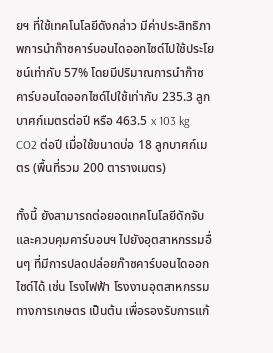ยฯ ที่ใช้เทคโนโลยีดังกล่าว มีค่าประสิทธิภาพการนำก๊าซคาร์บอนไดออกไซด์ไปใช้ประโยชน์เท่ากับ 57% โดยมีปริมาณการนำก๊าซคาร์บอนไดออกไซด์ไปใช้เท่ากับ 235.3 ลูกบาศก์เมตรต่อปี หรือ 463.5 x 103 kg CO2 ต่อปี เมื่อใช้ขนาดบ่อ 18 ลูกบาศก์เมตร (พื้นที่รวม 200 ตารางเมตร)

ทั้งนี้ ยังสามารถต่อยอดเทคโนโลยีดักจับและควบคุมคาร์บอนฯ ไปยังอุตสาหกรรมอื่นๆ ที่มีการปลดปล่อยก๊าซคาร์บอนไดออกไซด์ได้ เช่น โรงไฟฟ้า โรงงานอุตสาหกรรมทางการเกษตร เป็นต้น เพื่อรองรับการแก้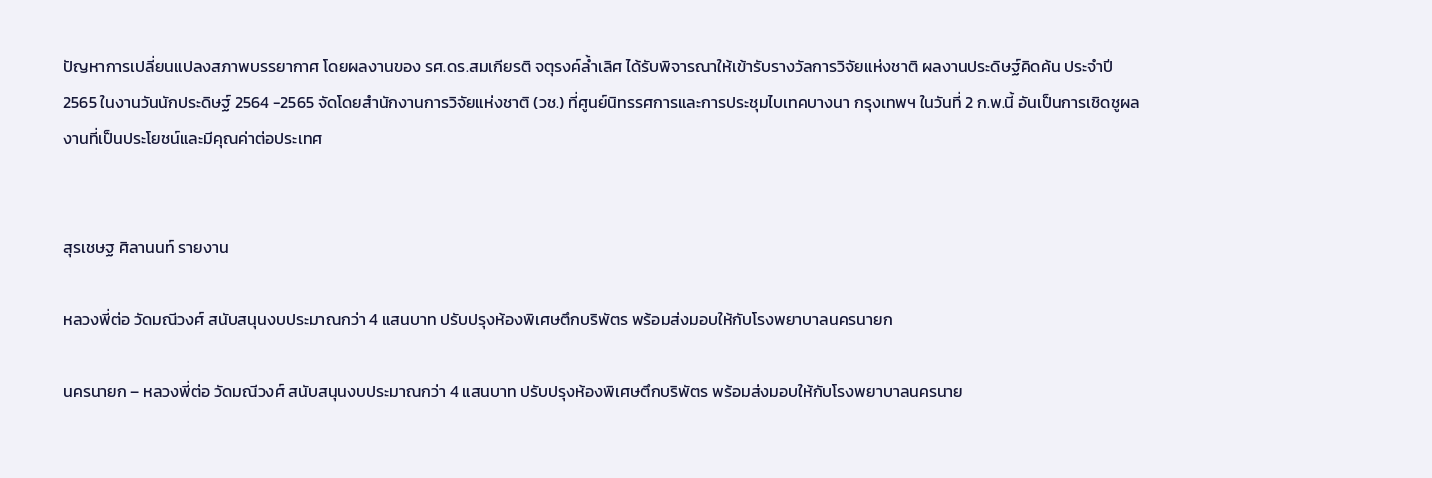ปัญหาการเปลี่ยนแปลงสภาพบรรยากาศ โดยผลงานของ รศ.ดร.สมเกียรติ จตุรงค์ล้ำเลิศ ได้รับพิจารณาให้เข้ารับรางวัลการวิจัยแห่งชาติ ผลงานประดิษฐ์คิดค้น ประจำปี 2565 ในงานวันนักประดิษฐ์ 2564 -2565 จัดโดยสำนักงานการวิจัยแห่งชาติ (วช.) ที่ศูนย์นิทรรศการและการประชุมไบเทคบางนา กรุงเทพฯ ในวันที่ 2 ก.พ.นี้ อันเป็นการเชิดชูผลงานที่เป็นประโยชน์และมีคุณค่าต่อประเทศ


สุรเชษฐ ศิลานนท์ รายงาน

หลวงพี่ต่อ วัดมณีวงศ์ สนับสนุนงบประมาณกว่า 4 แสนบาท ปรับปรุงห้องพิเศษตึกบริพัตร พร้อมส่งมอบให้กับโรงพยาบาลนครนายก

นครนายก – หลวงพี่ต่อ วัดมณีวงศ์ สนับสนุนงบประมาณกว่า 4 แสนบาท ปรับปรุงห้องพิเศษตึกบริพัตร พร้อมส่งมอบให้กับโรงพยาบาลนครนาย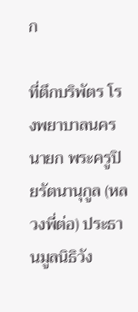ก

ที่ตึกบริพัตร โรงพยาบาลนครนายก พระครูปิยรัตนานุกูล (หลวงพี่ต่อ) ประธานมูลนิธิวัง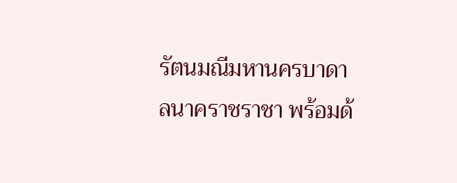รัตนมณีมหานครบาดาลนาคราชราชา พร้อมด้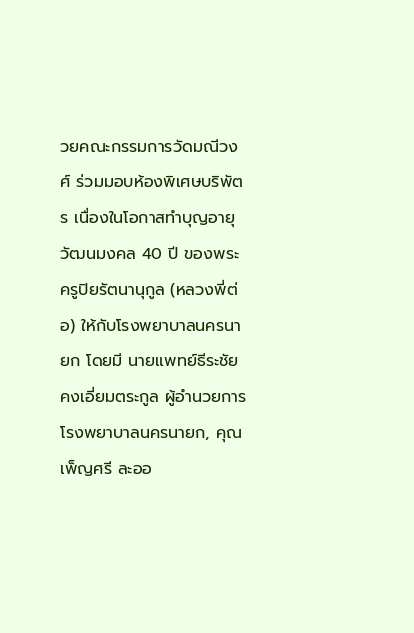วยคณะกรรมการวัดมณีวงศ์ ร่วมมอบห้องพิเศษบริพัตร เนื่องในโอกาสทำบุญอายุวัฒนมงคล 40 ปี ของพระครูปิยรัตนานุกูล (หลวงพี่ต่อ) ให้กับโรงพยาบาลนครนายก โดยมี นายแพทย์ธีระชัย คงเอี่ยมตระกูล ผู้อำนวยการโรงพยาบาลนครนายก, คุณเพ็ญศรี ละออ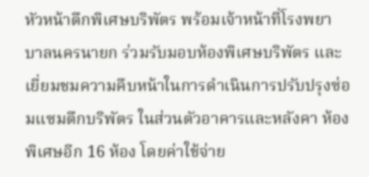หัวหน้าตึกพิเศษบริพัตร พร้อมเจ้าหน้าที่โรงพยาบาลนครนายก ร่วมรับมอบห้องพิเศษบริพัตร และเยี่ยมชมความคืบหน้าในการดำเนินการปรับปรุงซ่อมแซมตึกบริพัตร ในส่วนตัวอาคารและหลังคา ห้องพิเศษอีก 16 ห้อง โดยค่าใช้จ่าย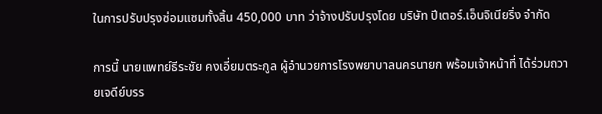ในการปรับปรุงซ่อมแซมทั้งสิ้น 450,000 บาท ว่าจ้างปรับปรุงโดย บริษัท ปีเตอร์.เอ็นจิเนียริ่ง จำกัด

การนี้ นายแพทย์ธีระชัย คงเอี่ยมตระกูล ผู้อำนวยการโรงพยาบาลนครนายก พร้อมเจ้าหน้าที่ ได้ร่วมถวายเจดีย์บรร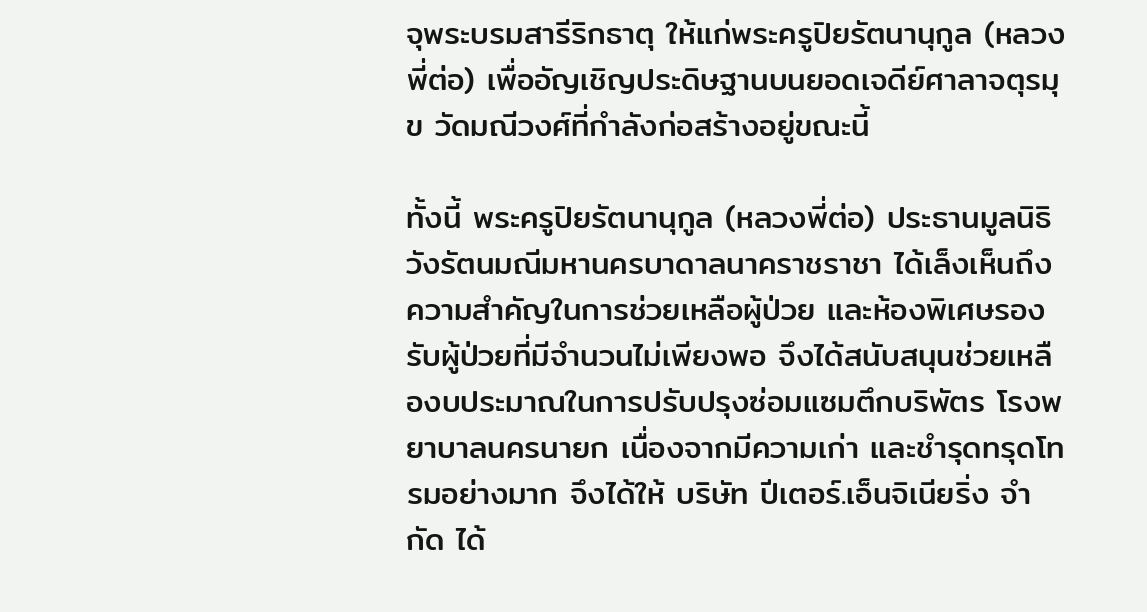จุพระบรมสารีริกธาตุ ให้แก่พระครูปิยรัตนานุกูล (หลวงพี่ต่อ) เพื่ออัญเชิญประดิษฐานบนยอดเจดีย์ศาลาจตุรมุข วัดมณีวงศ์ที่กำลังก่อสร้างอยู่ขณะนี้

ทั้งนี้ พระครูปิยรัตนานุกูล (หลวงพี่ต่อ) ประธานมูลนิธิวังรัตนมณีมหานครบาดาลนาคราชราชา ได้เล็งเห็นถึงความสำคัญในการช่วยเหลือผู้ป่วย และห้องพิเศษรองรับผู้ป่วยที่มีจำนวนไม่เพียงพอ จึงได้สนับสนุนช่วยเหลืองบประมาณในการปรับปรุงซ่อมแซมตึกบริพัตร โรงพยาบาลนครนายก เนื่องจากมีความเก่า และชำรุดทรุดโทรมอย่างมาก จึงได้ให้ บริษัท ปีเตอร์.เอ็นจิเนียริ่ง จำกัด ได้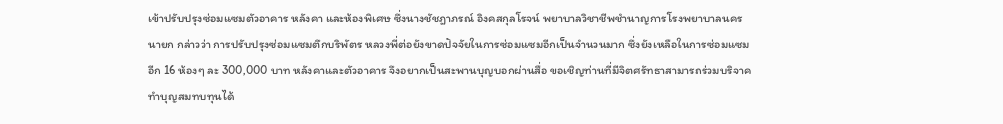เข้าปรับปรุงซ่อมแซมตัวอาคาร หลังคา และห้องพิเศษ ซึ่งนางชัชฎาภรณ์ อิงคสกุลโรจน์ พยาบาลวิชาชีพชำนาญการโรงพยาบาลนครนายก กล่าวว่า การปรับปรุงซ่อมแซมตึกบริพัตร หลวงพี่ต่อยังขาดปัจจัยในการซ่อมแซมอีกเป็นจำนวนมาก ซึ่งยังเหลือในการซ่อมแซมอีก 16 ห้องๆ ละ 300,000 บาท หลังคาและตัวอาคาร จึงอยากเป็นสะพานบุญบอกผ่านสื่อ ขอเชิญท่านที่มีจิตศรัทธาสามารถร่วมบริจาคทำบุญสมทบทุนได้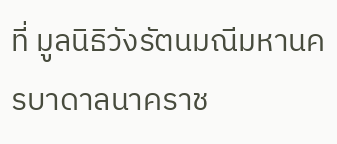ที่ มูลนิธิวังรัตนมณีมหานครบาดาลนาคราช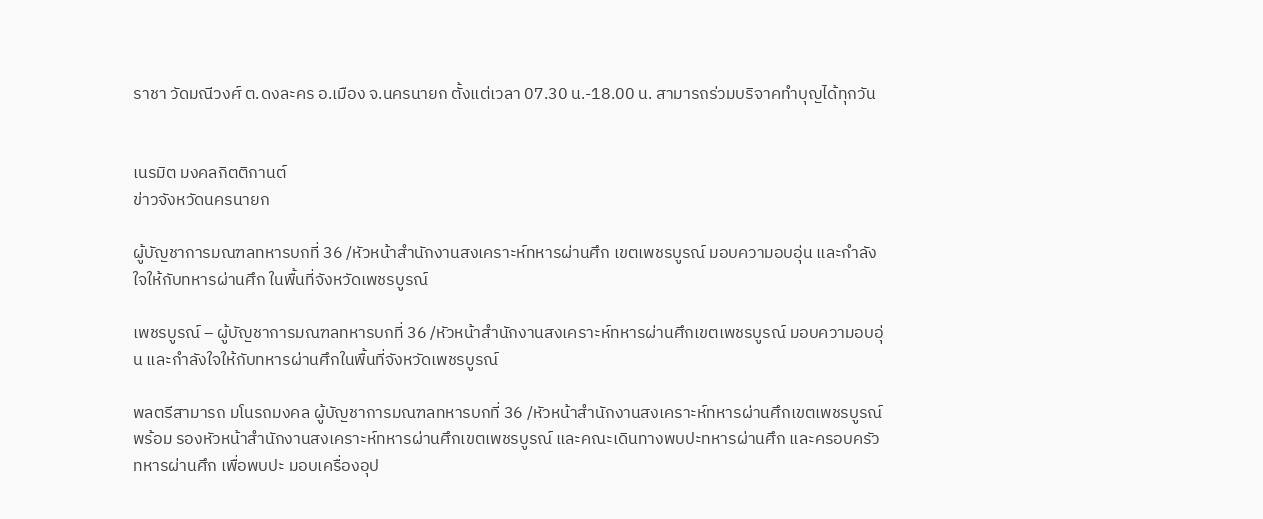ราชา วัดมณีวงศ์ ต.ดงละคร อ.เมือง จ.นครนายก ตั้งแต่เวลา 07.30 น.-18.00 น. สามารถร่วมบริจาคทำบุญได้ทุกวัน


เนรมิต มงคลกิตติกานต์
ข่าวจังหวัดนครนายก

ผู้บัญชาการมณฑลทหารบกที่ 36 /หัวหน้าสำนักงานสงเคราะห์ทหารผ่านศึก เขตเพชรบูรณ์ มอบความอบอุ่น และกำลังใจให้กับทหารผ่านศึก ในพื้นที่จังหวัดเพชรบูรณ์

เพชรบูรณ์ – ผู้บัญชาการมณฑลทหารบกที่ 36 /หัวหน้าสำนักงานสงเคราะห์ทหารผ่านศึกเขตเพชรบูรณ์ มอบความอบอุ่น และกำลังใจให้กับทหารผ่านศึกในพื้นที่จังหวัดเพชรบูรณ์

พลตรีสามารถ มโนรถมงคล ผู้บัญชาการมณฑลทหารบกที่ 36 /หัวหน้าสำนักงานสงเคราะห์ทหารผ่านศึกเขตเพชรบูรณ์ พร้อม รองหัวหน้าสำนักงานสงเคราะห์ทหารผ่านศึกเขตเพชรบูรณ์ และคณะเดินทางพบปะทหารผ่านศึก และครอบครัวทหารผ่านศึก เพื่อพบปะ มอบเครื่องอุป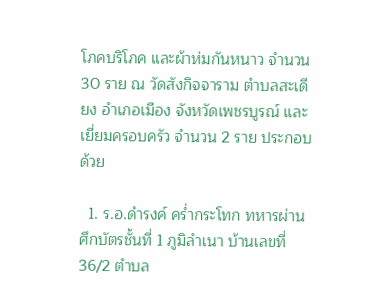โภคบริโภค และผ้าห่มกันหนาว จำนวน 30 ราย ณ วัดสังกิจจาราม ตำบลสะเดียง อำเภอเมือง จังหวัดเพชรบูรณ์ และเยี่ยมครอบครัว จำนวน 2 ราย ประกอบด้วย

  1. ร.อ.ดำรงค์ คร่ำกระโทก ทหารผ่านศึกบัตรชั้นที่ 1 ภูมิลำเนา บ้านเลขที่ 36/2 ตำบล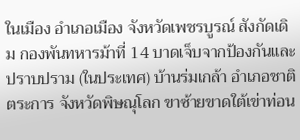ในเมือง อำเภอเมือง จังหวัดเพชรบูรณ์ สังกัดเดิม กองพันทหารม้าที่ 14 บาดเจ็บจากป้องกันและปราบปราม (ในประเทศ) บ้านร่มเกล้า อำเภอชาติตระการ จังหวัดพิษณุโลก ขาซ้ายขาดใต้เข่าท่อน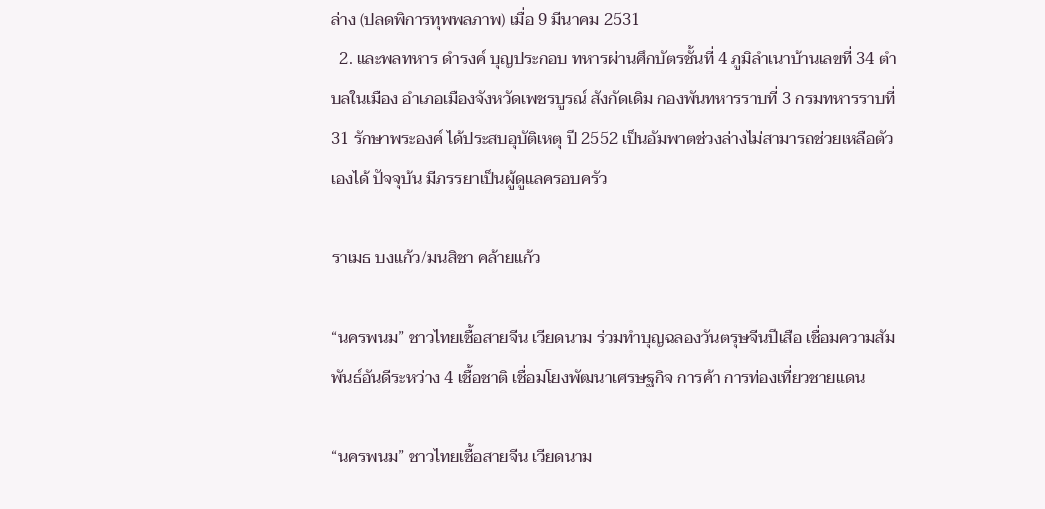ล่าง (ปลดพิการทุพพลภาพ) เมื่อ 9 มีนาคม 2531
  2. และพลทหาร ดำรงค์ บุญประกอบ ทหารผ่านศึกบัตรชั้นที่ 4 ภูมิลำเนาบ้านเลขที่ 34 ตำบลในเมือง อำเภอเมืองจังหวัดเพชรบูรณ์ สังกัดเดิม กองพันทหารราบที่ 3 กรมทหารราบที่ 31 รักษาพระองค์ ได้ประสบอุบัติเหตุ ปี 2552 เป็นอัมพาตช่วงล่างไม่สามารถช่วยเหลือตัวเองได้ ปัจจุบ้น มีภรรยาเป็นผู้ดูแลครอบครัว

ราเมธ บงแก้ว/มนสิชา คล้ายแก้ว

“นครพนม” ชาวไทยเชื้อสายจีน เวียดนาม ร่วมทำบุญฉลองวันตรุษจีนปีเสือ เชื่อมความสัมพันธ์อันดีระหว่าง 4 เชื้อชาติ เชื่อมโยงพัฒนาเศรษฐกิจ การค้า การท่องเที่ยวชายแดน

“นครพนม” ชาวไทยเชื้อสายจีน เวียดนาม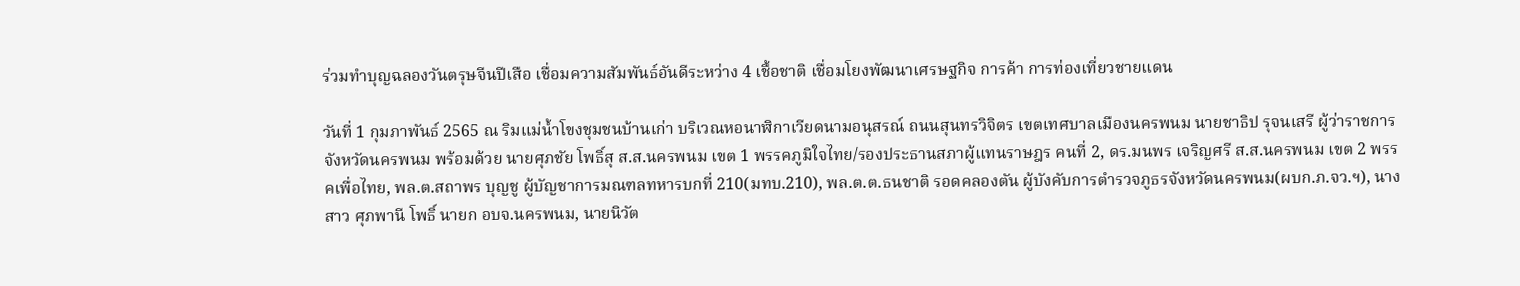ร่วมทำบุญฉลองวันตรุษจีนปีเสือ เชื่อมความสัมพันธ์อันดีระหว่าง 4 เชื้อชาติ เชื่อมโยงพัฒนาเศรษฐกิจ การค้า การท่องเที่ยวชายแดน

วันที่ 1 กุมภาพันธ์ 2565 ณ ริมแม่น้ำโขงชุมชนบ้านเก่า บริเวณหอนาฬิกาเวียดนามอนุสรณ์ ถนนสุนทรวิจิตร เขตเทศบาลเมืองนครพนม นายชาธิป รุจนเสรี ผู้ว่าราชการจังหวัดนครพนม พร้อมด้วย นายศุภชัย โพธิ์สุ ส.ส.นครพนม เขต 1 พรรคภูมิใจไทย/รองประธานสภาผู้แทนราษฎร คนที่ 2, ดร.มนพร เจริญศรี ส.ส.นครพนม เขต 2 พรรคเพื่อไทย, พล.ต.สถาพร บุญชู ผู้บัญชาการมณฑลทหารบกที่ 210(มทบ.210), พล.ต.ต.ธนชาติ รอดคลองตัน ผู้บังคับการตำรวจภูธรจังหวัดนครพนม(ผบก.ภ.จว.ฯ), นางสาว ศุภพานี โพธิ์ นายก อบจ.นครพนม, นายนิวัต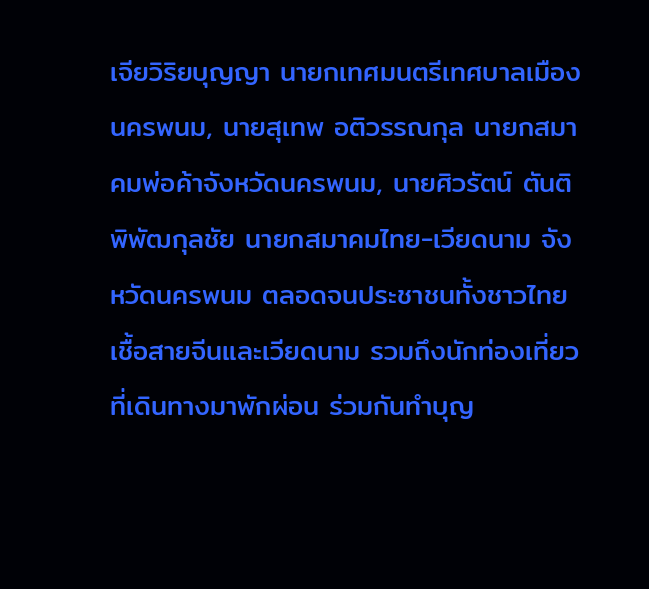เจียวิริยบุญญา นายกเทศมนตรีเทศบาลเมืองนครพนม, นายสุเทพ อติวรรณกุล นายกสมาคมพ่อค้าจังหวัดนครพนม, นายศิวรัตน์ ตันติพิพัฒกุลชัย นายกสมาคมไทย-เวียดนาม จังหวัดนครพนม ตลอดจนประชาชนทั้งชาวไทยเชื้อสายจีนและเวียดนาม รวมถึงนักท่องเที่ยวที่เดินทางมาพักผ่อน ร่วมกันทำบุญ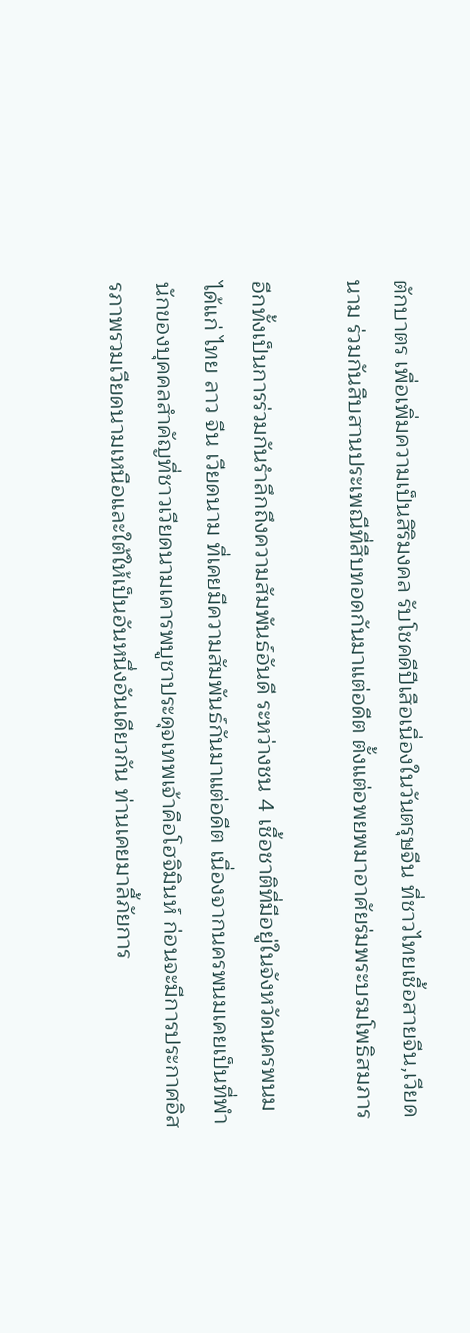ตักบาตร เพื่อเพิ่มความเป็นสิริมงคล รับโชคดีปีเสือเนื่องในวันตรุษจีน ที่ชาวไทยเชื้อสายจีน,เวียดนาม ร่วมกันสืบสานประเพณีที่สืบทอดกันมาแต่อดีต ตั้งแต่อพยพมาอาศัยร่มพระบรมโพธิสมภาร

อีกทั้งเป็นการร่วมกันรำลึกถึงความสัมพันธ์อันดี ระหว่างชน 4 เชื้อชาติที่มีอยู่ในจังหวัดนครพนม ได้แก่ ไทย ลาว จีน เวียดนาม ที่เคยมีความสัมพันธ์กันมาแต่อดีต เนื่องจากนครพนมเคยเป็นที่พำนักของบุคคลสำคัญที่ชาวเวียดนามเคารพบูชาประดุจเทพเจ้าคือโฮจิมินห์ ก่อนจะมีการประกาศอิสรภาพรวมเวียดนามเหนือและใต้ให้เป็นอันหนึ่งอันเดียวกัน ท่านเคยมาลี้ภัยการ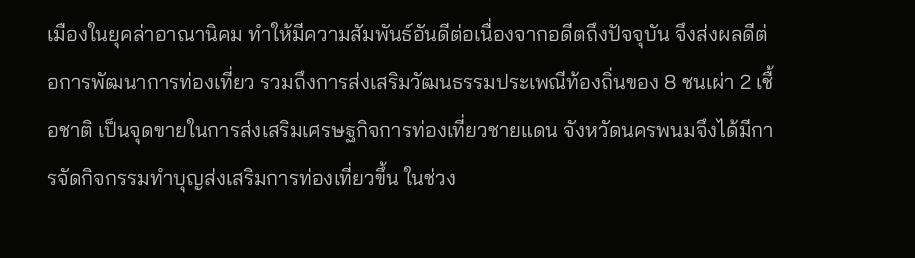เมืองในยุคล่าอาณานิคม ทำให้มีความสัมพันธ์อันดีต่อเนื่องจากอดีตถึงปัจจุบัน จึงส่งผลดีต่อการพัฒนาการท่องเที่ยว รวมถึงการส่งเสริมวัฒนธรรมประเพณีท้องถิ่นของ 8 ชนเผ่า 2 เชื้อชาติ เป็นจุดขายในการส่งเสริมเศรษฐกิจการท่องเที่ยวชายแดน จังหวัดนครพนมจึงได้มีการจัดกิจกรรมทำบุญส่งเสริมการท่องเที่ยวขึ้น ในช่วง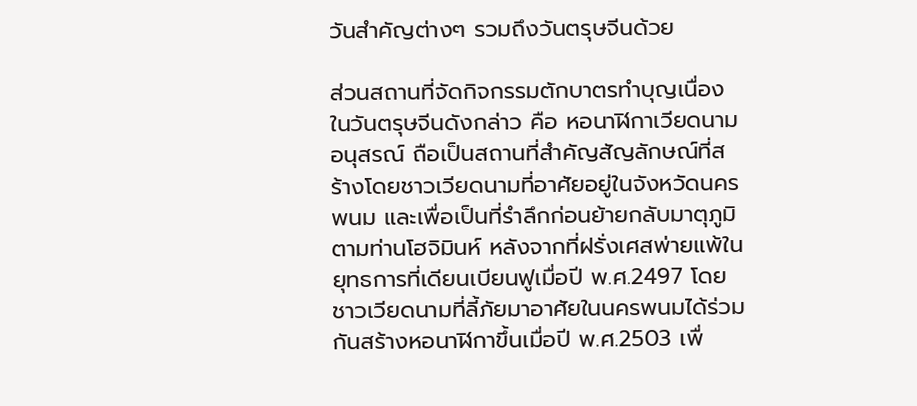วันสำคัญต่างๆ รวมถึงวันตรุษจีนด้วย

ส่วนสถานที่จัดกิจกรรมตักบาตรทำบุญเนื่องในวันตรุษจีนดังกล่าว คือ หอนาฬิกาเวียดนามอนุสรณ์ ถือเป็นสถานที่สำคัญสัญลักษณ์ที่สร้างโดยชาวเวียดนามที่อาศัยอยู่ในจังหวัดนครพนม และเพื่อเป็นที่รำลึกก่อนย้ายกลับมาตุภูมิตามท่านโฮจิมินห์ หลังจากที่ฝรั่งเศสพ่ายแพ้ในยุทธการที่เดียนเบียนฟูเมื่อปี พ.ศ.2497 โดยชาวเวียดนามที่ลี้ภัยมาอาศัยในนครพนมได้ร่วมกันสร้างหอนาฬิกาขึ้นเมื่อปี พ.ศ.2503 เพื่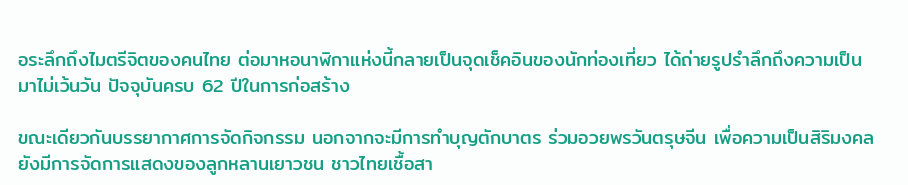อระลึกถึงไมตรีจิตของคนไทย ต่อมาหอนาฬิกาแห่งนี้กลายเป็นจุดเช็คอินของนักท่องเที่ยว ได้ถ่ายรูปรำลึกถึงความเป็นมาไม่เว้นวัน ปัจจุบันครบ 62 ปีในการก่อสร้าง

ขณะเดียวกันบรรยากาศการจัดกิจกรรม นอกจากจะมีการทำบุญตักบาตร ร่วมอวยพรวันตรุษจีน เพื่อความเป็นสิริมงคล ยังมีการจัดการแสดงของลูกหลานเยาวชน ชาวไทยเชื้อสา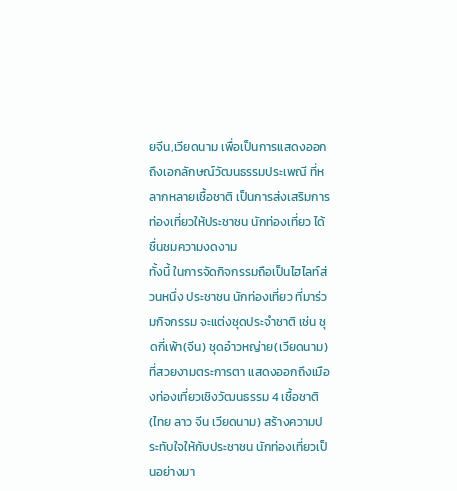ยจีน,เวียดนาม เพื่อเป็นการแสดงออกถึงเอกลักษณ์วัฒนธรรมประเพณี ที่หลากหลายเชื้อชาติ เป็นการส่งเสริมการท่องเที่ยวให้ประชาชน นักท่องเที่ยว ได้ชื่นชมความงดงาม
ทั้งนี้ ในการจัดกิจกรรมถือเป็นไฮไลท์ส่วนหนึ่ง ประชาชน นักท่องเที่ยว ที่มาร่วมกิจกรรม จะแต่งชุดประจำชาติ เช่น ชุดกี่เพ้า(จีน) ชุดอ๋าวหญ่าย(เวียดนาม) ที่สวยงามตระการตา แสดงออกถึงเมืองท่องเที่ยวเชิงวัฒนธรรม 4 เชื้อชาติ(ไทย ลาว จีน เวียดนาม) สร้างความประทับใจให้กับประชาชน นักท่องเที่ยวเป็นอย่างมา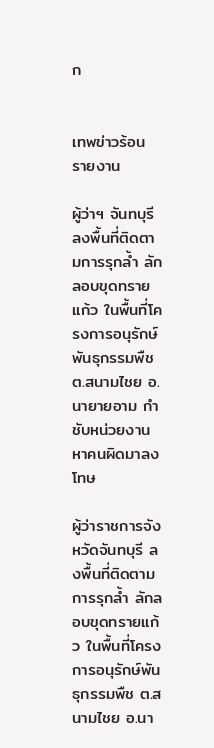ก


เทพข่าวร้อน รายงาน

ผู้ว่าฯ จันทบุรี ลงพื้นที่ติดตามการรุกล้ำ ลักลอบขุดทรายแก้ว ในพื้นที่โครงการอนุรักษ์พันธุกรรมพืช ต.สนามไชย อ.นายายอาม กำชับหน่วยงานหาคนผิดมาลงโทษ

ผู้ว่าราชการจังหวัดจันทบุรี ลงพื้นที่ติดตามการรุกล้ำ ลักลอบขุดทรายแก้ว ในพื้นที่โครงการอนุรักษ์พันธุกรรมพืช ต.สนามไชย อ.นา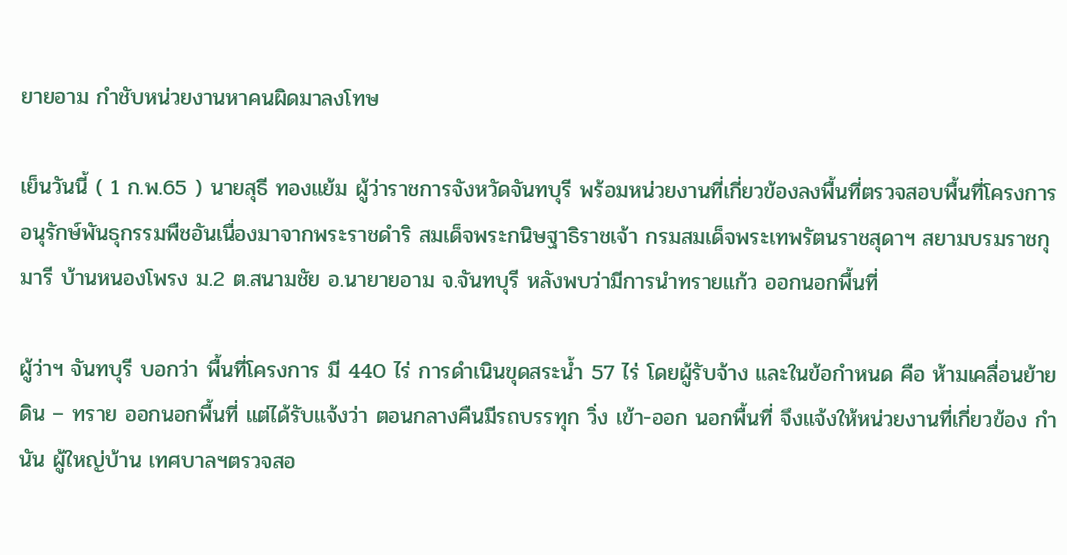ยายอาม กำชับหน่วยงานหาคนผิดมาลงโทษ

เย็นวันนี้ ( 1 ก.พ.65 ) นายสุธี ทองแย้ม ผู้ว่าราชการจังหวัดจันทบุรี พร้อมหน่วยงานที่เกี่ยวข้องลงพื้นที่ตรวจสอบพื้นที่โครงการอนุรักษ์พันธุกรรมพืชอันเนื่องมาจากพระราชดำริ สมเด็จพระกนิษฐาธิราชเจ้า กรมสมเด็จพระเทพรัตนราชสุดาฯ สยามบรมราชกุมารี บ้านหนองโพรง ม.2 ต.สนามชัย อ.นายายอาม จ.จันทบุรี หลังพบว่ามีการนำทรายแก้ว ออกนอกพื้นที่

ผู้ว่าฯ จันทบุรี บอกว่า พื้นที่โครงการ มี 440 ไร่ การดำเนินขุดสระน้ำ 57 ไร่ โดยผู้รับจ้าง และในข้อกำหนด คือ ห้ามเคลื่อนย้าย ดิน – ทราย ออกนอกพื้นที่ แต่ได้รับแจ้งว่า ตอนกลางคืนมีรถบรรทุก วิ่ง เข้า-ออก นอกพื้นที่ จึงแจ้งให้หน่วยงานที่เกี่ยวข้อง กำนัน ผู้ใหญ่บ้าน เทศบาลฯตรวจสอ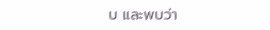บ และพบว่า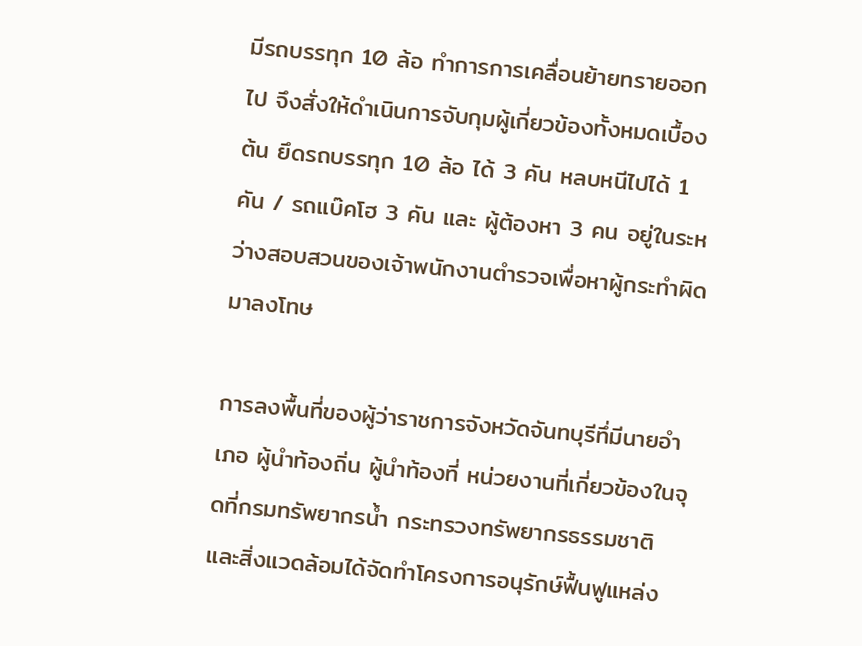มีรถบรรทุก 10 ล้อ ทำการการเคลื่อนย้ายทรายออกไป จึงสั่งให้ดำเนินการจับกุมผู้เกี่ยวข้องทั้งหมดเบื้องต้น ยึดรถบรรทุก 10 ล้อ ได้ 3 คัน หลบหนีไปได้ 1 คัน / รถแบ๊คโฮ 3 คัน และ ผู้ต้องหา 3 คน อยู่ในระหว่างสอบสวนของเจ้าพนักงานตำรวจเพื่อหาผู้กระทำผิดมาลงโทษ

การลงพื้นที่ของผู้ว่าราชการจังหวัดจันทบุรีทึ่มีนายอำเภอ ผู้นำท้องถิ่น ผู้นำท้องที่ หน่วยงานที่เกี่ยวข้องในจุดที่กรมทรัพยากรน้ำ กระทรวงทรัพยากรธรรมชาติและสิ่งแวดล้อมได้จัดทำโครงการอนุรักษ์ฟื้นฟูแหล่ง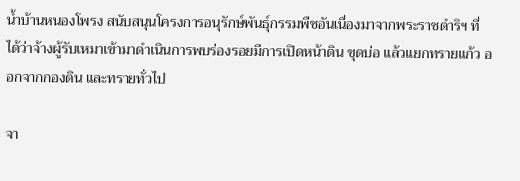น้ำบ้านหนองโพรง สนับสนุนโครงการอนุรักษ์พันธุ์กรรมพืชอันเนื่องมาจากพระราชดำริฯ ที่ได้ว่าจ้างผู้รับเหมาเข้ามาดำเนินการพบร่องรอยมีการเปิดหน้าดิน ขุดบ่อ แล้วแยกทรายแก้ว ออกจากกองดิน และทรายทั่วไป

จา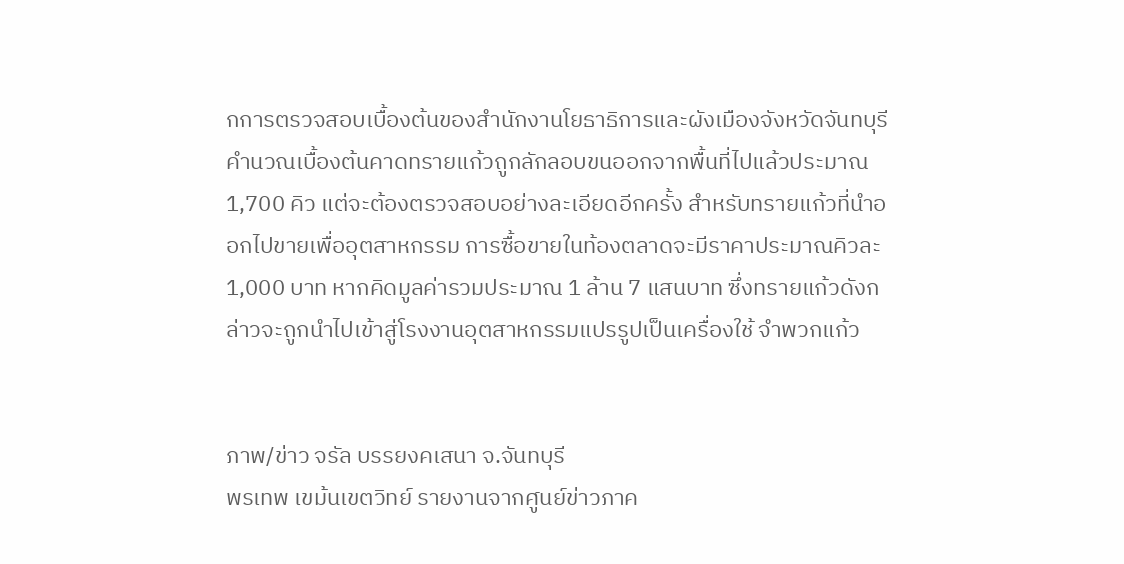กการตรวจสอบเบื้องต้นของสำนักงานโยธาธิการและผังเมืองจังหวัดจันทบุรีคำนวณเบื้องต้นคาดทรายแก้วถูกลักลอบขนออกจากพื้นที่ไปแล้วประมาณ 1,700 คิว แต่จะต้องตรวจสอบอย่างละเอียดอีกครั้ง สำหรับทรายแก้วที่นำออกไปขายเพื่ออุตสาหกรรม การซื้อขายในท้องตลาดจะมีราคาประมาณคิวละ 1,000 บาท หากคิดมูลค่ารวมประมาณ 1 ล้าน 7 แสนบาท ซึ่งทรายแก้วดังกล่าวจะถูกนำไปเข้าสู่โรงงานอุตสาหกรรมแปรรูปเป็นเครื่องใช้ จำพวกแก้ว


ภาพ/ข่าว จรัล บรรยงคเสนา จ.จันทบุรี
พรเทพ เขม้นเขตวิทย์ รายงานจากศูนย์ข่าวภาค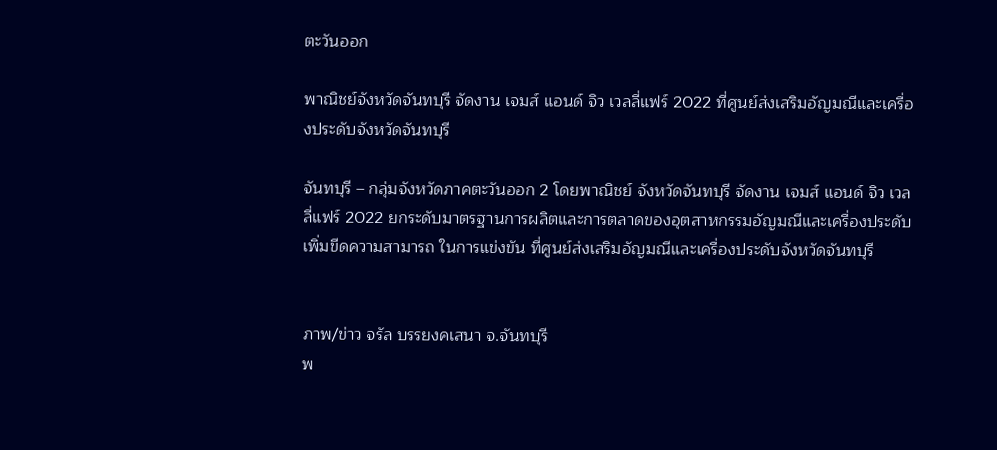ตะวันออก

พาณิชย์จังหวัดจันทบุรี จัดงาน เจมส์ แอนด์ จิว เวลลี่แฟร์ 2022 ที่ศูนย์ส่งเสริมอัญมณีและเครื่องประดับจังหวัดจันทบุรี

จันทบุรี – กลุ่มจังหวัดภาคตะวันออก 2 โดยพาณิชย์ จังหวัดจันทบุรี จัดงาน เจมส์ แอนด์ จิว เวลลี่แฟร์ 2022 ยกระดับมาตรฐานการผลิตและการตลาดของอุตสาหกรรมอัญมณีและเครื่องประดับเพิ่มขีดความสามารถ ในการแข่งขัน ที่ศูนย์ส่งเสริมอัญมณีและเครื่องประดับจังหวัดจันทบุรี


ภาพ/ข่าว จรัล บรรยงคเสนา จ.จันทบุรี
พ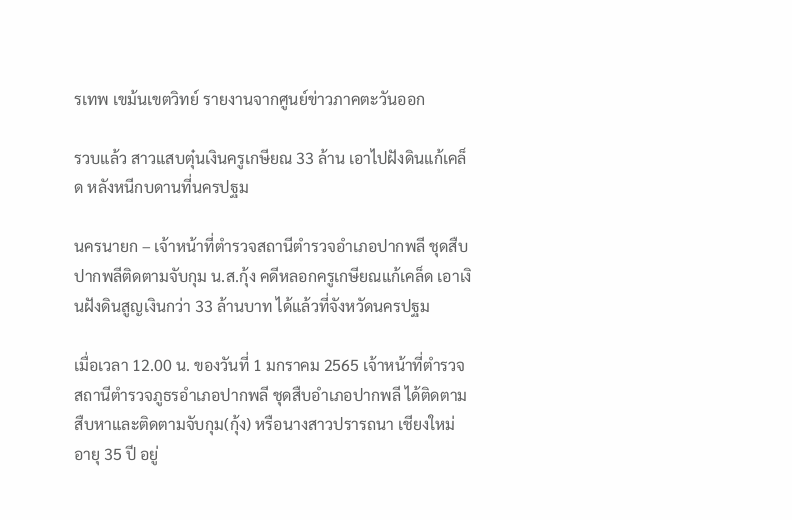รเทพ เขม้นเขตวิทย์ รายงานจากศูนย์ข่าวภาคตะวันออก

รวบแล้ว สาวแสบตุ๋นเงินครูเกษียณ 33 ล้าน เอาไปฝังดินแก้เคล็ด หลังหนีกบดานที่นครปฐม

นครนายก – เจ้าหน้าที่ตำรวจสถานีตำรวจอำเภอปากพลี ชุดสืบปากพลีติดตามจับกุม น.ส.กุ้ง คดีหลอกครูเกษียณแก้เคล็ด เอาเงินฝังดินสูญเงินกว่า 33 ล้านบาท ได้แล้วที่จังหวัดนครปฐม

เมื่อเวลา 12.00 น. ของวันที่ 1 มกราคม 2565 เจ้าหน้าที่ตำรวจสถานีตำรวจภูธรอำเภอปากพลี ชุดสืบอำเภอปากพลี ได้ติดตามสืบหาและติดตามจับกุม(กุ้ง) หรือนางสาวปรารถนา เชียงใหม่ อายุ 35 ปี อยู่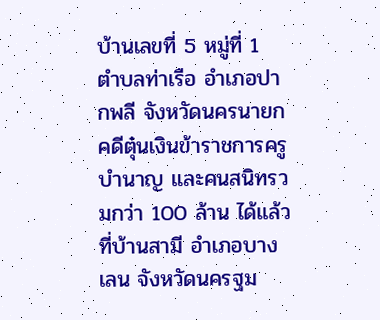บ้านเลขที่ 5 หมู่ที่ 1 ตำบลท่าเรือ อำเภอปากพลี จังหวัดนครนายก คดีตุ๋นเงินข้าราชการครูบำนาญ และคนสนิทรวมกว่า 100 ล้าน ได้แล้วที่บ้านสามี อำเภอบางเลน จังหวัดนครฐม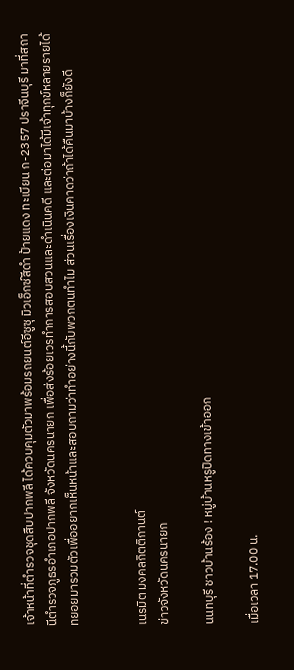เจ้าหน้าที่ตำรวจชุดสืบปากพลี ได้ควบคุมตัวมาพร้อมรถยนต์อีซูซุ มิวเอ็กซ์สีดำ ป้ายแดง ทะเบียน ก-2357 ปราจีนบุรี มาที่สถานีตำรวจภูธรอำเภอปากพลี จังหวัดนครนายก เพื่อส่งร้อยเวรทำการสอบสวนและดำเนินคดี และต่อมาได้มีเจ้าทุกข์หลายรายได้ทยอยมารวมตัวเพื่ออยากเห็นหน้าและสอบถามว่าทำอย่างนี้กับพวกตนทำไม ส่วนเรื่องเงินคาดว่าถ้าได้คืนมาบ้างก็ยังดี


เนรมิต มงคลกิตติกานต์
ข่าวจังหวัดนครนายก

นนทบุรี ชาวบ้านร้อง ! หมู่บ้านหรูปิดทางเข้าออก

เมื่อเวลา 17.00 น.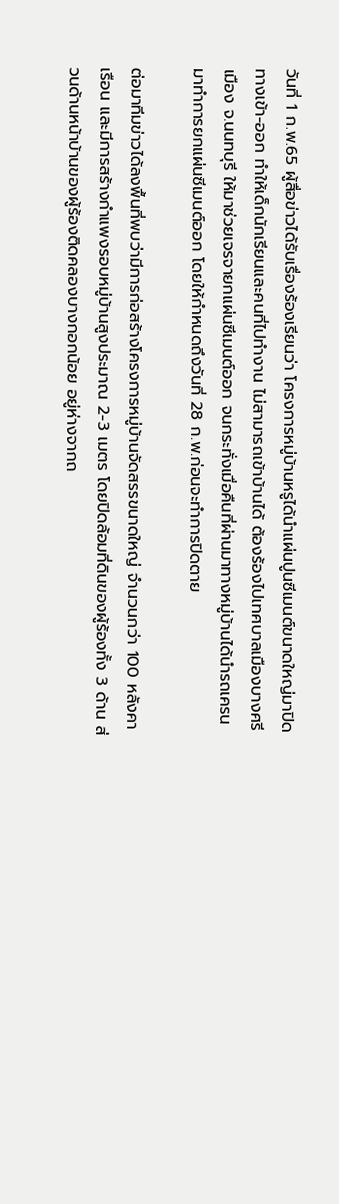วันที่ 1 ก.พ.65 ผู้สื่อข่าวได้รับเรื่องร้องเรียนว่า โครงการหมู่บ้านหรูได้นำแผ่นปูนซีเมนต์ขนาดใหญ่มาปิดทางเข้า-ออก ทำให้เด็กนักเรียนและคนที่ไปทำงาน ไม่สามารถเข้าบ้านได้ ต้องร้องไปเทศบาลเมืองบางศรีเมือง จ.นนทบุรี ให้มาช่วยเจรจายกแผ่นซีเมนต์ออก จนกระทั่งเมื่อคืนที่ผ่านมาทางหมู่บ้านได้นำรถเครนมาทำการยกแผ่นซีเมนต์ออก โดยให้กำหนดถึงวันที่ 28 ก.พ.ก่อนจะทำการปิดตาย

ต่อมาทีมข่าวได้ลงพื้นที่พบว่ามีการก่อสร้างโครงการหมู่บ้านจัดสรรขนาดใหญ่ จำนวนกว่า 100 หลังคาเรือน และมีการสร้างกำแพงรอบหมู่บ้านสูงประมาณ 2-3 เมตร โดยปิดล้อมที่ดินของผู้ร้องทั้ง 3 ด้าน ส่วนด้านหน้าบ้านของผู้ร้องติดคลองบางกอกน้อย อยู่ห่างจากถ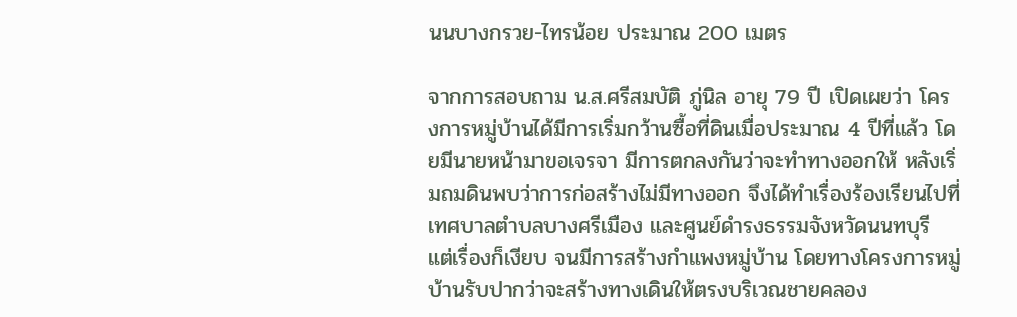นนบางกรวย-ไทรน้อย ประมาณ 200 เมตร

จากการสอบถาม น.ส.ศรีสมบัติ ภู่นิล อายุ 79 ปี เปิดเผยว่า โครงการหมู่บ้านได้มีการเริ่มกว้านซื้อที่ดินเมื่อประมาณ 4 ปีที่แล้ว โดยมีนายหน้ามาขอเจรจา มีการตกลงกันว่าจะทำทางออกให้ หลังเริ่มถมดินพบว่าการก่อสร้างไม่มีทางออก จึงได้ทำเรื่องร้องเรียนไปที่เทศบาลตำบลบางศรีเมือง และศูนย์ดำรงธรรมจังหวัดนนทบุรี แต่เรื่องก็เงียบ จนมีการสร้างกำแพงหมู่บ้าน โดยทางโครงการหมู่บ้านรับปากว่าจะสร้างทางเดินให้ตรงบริเวณชายคลอง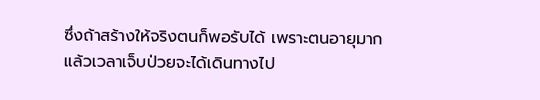ซึ่งถ้าสร้างให้จริงตนก็พอรับได้ เพราะตนอายุมากแล้วเวลาเจ็บป่วยจะได้เดินทางไป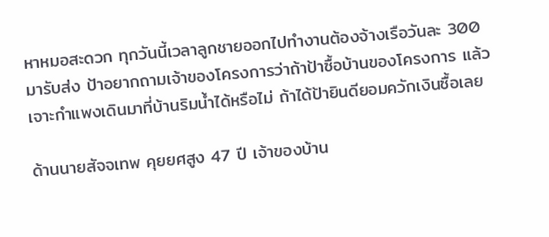หาหมอสะดวก ทุกวันนี้เวลาลูกชายออกไปทำงานต้องจ้างเรือวันละ 300 มารับส่ง ป้าอยากถามเจ้าของโครงการว่าถ้าป้าซื้อบ้านของโครงการ แล้วเจาะกำแพงเดินมาที่บ้านริมน้ำได้หรือไม่ ถ้าได้ป้ายินดียอมควักเงินซื้อเลย

ด้านนายสัจจเทพ คุยยศสูง 47 ปี เจ้าของบ้าน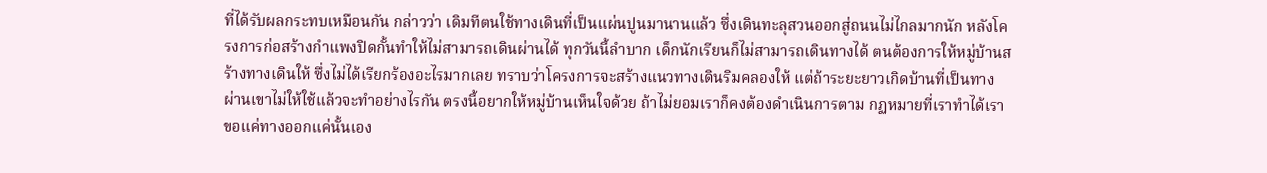ที่ได้รับผลกระทบเหมือนกัน กล่าวว่า เดิมทีตนใช้ทางเดินที่เป็นแผ่นปูนมานานแล้ว ซึ่งเดินทะลุสวนออกสู่ถนนไม่ไกลมากนัก หลังโครงการก่อสร้างกำแพงปิดกั้นทำให้ไม่สามารถเดินผ่านได้ ทุกวันนี้ลำบาก เด็กนักเรียนก็ไม่สามารถเดินทางได้ ตนต้องการให้หมู่บ้านสร้างทางเดินให้ ซึ่งไม่ได้เรียกร้องอะไรมากเลย ทราบว่าโครงการจะสร้างแนวทางเดินริมคลองให้ แต่ถ้าระยะยาวเกิดบ้านที่เป็นทางผ่านเขาไม่ให้ใช้แล้วจะทำอย่างไรกัน ตรงนี้อยากให้หมู่บ้านเห็นใจด้วย ถ้าไม่ยอมเราก็คงต้องดำเนินการตาม กฏหมายที่เราทำได้เราขอแค่ทางออกแค่นั้นเอง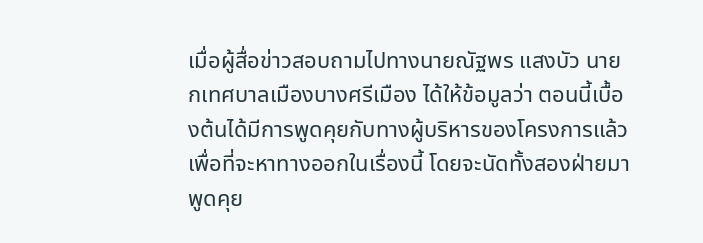เมื่อผู้สื่อข่าวสอบถามไปทางนายณัฐพร แสงบัว นายกเทศบาลเมืองบางศรีเมือง ได้ให้ข้อมูลว่า ตอนนี้เบื้องต้นได้มีการพูดคุยกับทางผู้บริหารของโครงการแล้วเพื่อที่จะหาทางออกในเรื่องนี้ โดยจะนัดทั้งสองฝ่ายมาพูดคุย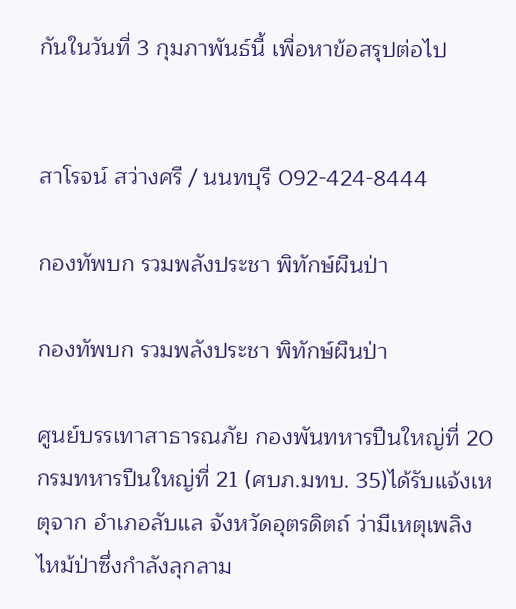กันในวันที่ 3 กุมภาพันธ์นี้ เพื่อหาข้อสรุปต่อไป


สาโรจน์ สว่างศรี / นนทบุรี 092-424-8444

กองทัพบก รวมพลังประชา พิทักษ์ผืนป่า

กองทัพบก รวมพลังประชา พิทักษ์ผืนป่า

ศูนย์บรรเทาสาธารณภัย กองพันทหารปืนใหญ่ที่ 20 กรมทหารปืนใหญ่ที่ 21 (ศบภ.มทบ. 35)ได้รับแจ้งเหตุจาก อำเภอลับแล จังหวัดอุตรดิตถ์ ว่ามีเหตุเพลิงไหม้ป่าซึ่งกำลังลุกลาม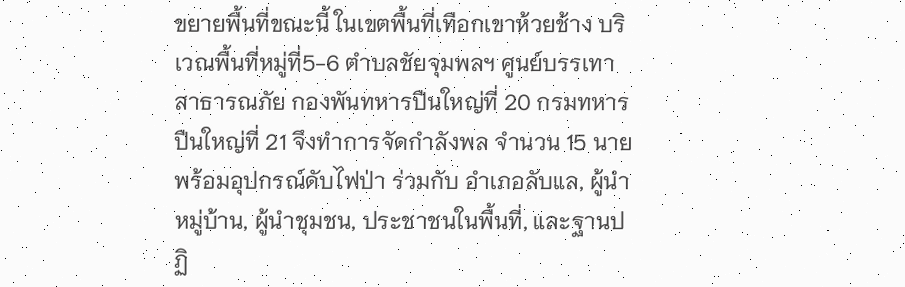ขยายพื้นที่ขณะนี้ ในเขตพื้นที่เทือกเขาห้วยช้าง บริเวณพื้นที่หมู่ที่5-6 ตำบลชัยจุมพลฯ ศูนย์บรรเทาสาธารณภัย กองพันทหารปืนใหญ่ที่ 20 กรมทหารปืนใหญ่ที่ 21 จึงทำการจัดกำลังพล จำนวน 15 นาย พร้อมอุปกรณ์ดับไฟป่า ร่วมกับ อำเภอลับแล, ผู้นำหมู่บ้าน, ผู้นำชุมชน, ประชาชนในพื้นที่, และฐานปฏิ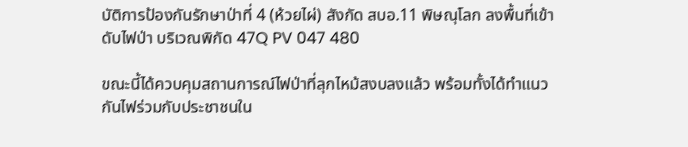บัติการป้องกันรักษาป่าที่ 4 (ห้วยไผ่) สังกัด สบอ.11 พิษณุโลก ลงพื้นที่เข้าดับไฟป่า บริเวณพิกัด 47Q PV 047 480

ขณะนี้ได้ควบคุมสถานการณ์ไฟป่าที่ลุกไหม้สงบลงแล้ว พร้อมทั้งได้ทำแนวกันไฟร่วมกับประชาชนใน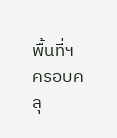พื้นที่ฯ ครอบคลุ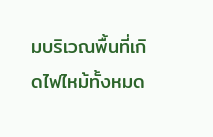มบริเวณพื้นที่เกิดไฟไหม้ทั้งหมด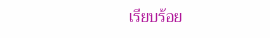เรียบร้อย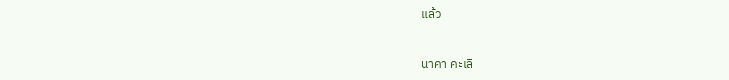แล้ว


นาคา คะเลิ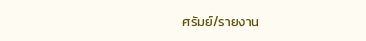ศรัมย์/รายงาน